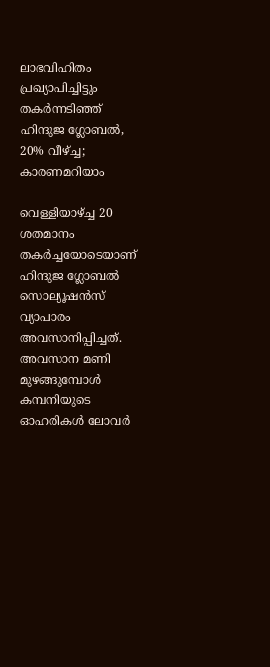ലാഭവിഹിതം പ്രഖ്യാപിച്ചിട്ടും തകര്‍ന്നടിഞ്ഞ് ഹിന്ദുജ ഗ്ലോബല്‍, 20% വീഴ്ച്ച; കാരണമറിയാം

വെള്ളിയാഴ്ച്ച 20 ശതമാനം തകര്‍ച്ചയോടെയാണ് ഹിന്ദുജ ഗ്ലോബല്‍ സൊല്യൂഷന്‍സ് വ്യാപാരം അവസാനിപ്പിച്ചത്. അവസാന മണി മുഴങ്ങുമ്പോള്‍ കമ്പനിയുടെ ഓഹരികള്‍ ലോവര്‍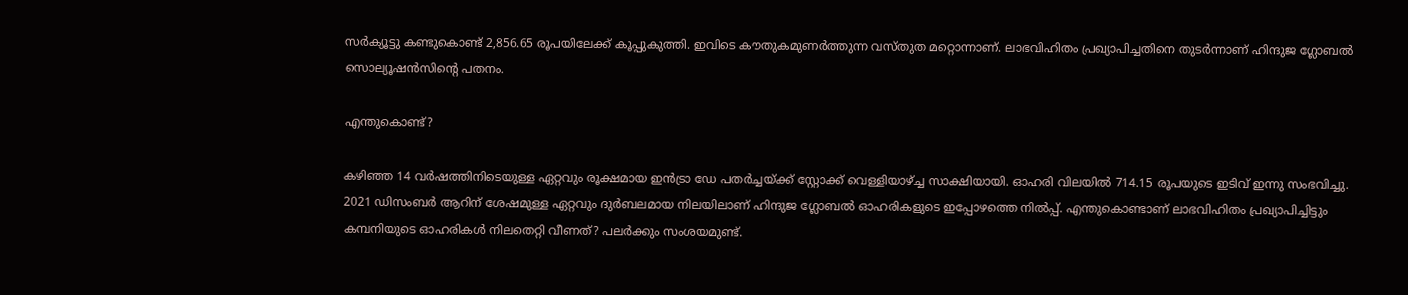സര്‍ക്യൂട്ടു കണ്ടുകൊണ്ട് 2,856.65 രൂപയിലേക്ക് കൂപ്പുകുത്തി. ഇവിടെ കൗതുകമുണര്‍ത്തുന്ന വസ്തുത മറ്റൊന്നാണ്. ലാഭവിഹിതം പ്രഖ്യാപിച്ചതിനെ തുടര്‍ന്നാണ് ഹിന്ദുജ ഗ്ലോബല്‍ സൊല്യൂഷന്‍സിന്റെ പതനം.

എന്തുകൊണ്ട്?

കഴിഞ്ഞ 14 വര്‍ഷത്തിനിടെയുള്ള ഏറ്റവും രൂക്ഷമായ ഇന്‍ട്രാ ഡേ പതര്‍ച്ചയ്ക്ക് സ്റ്റോക്ക് വെള്ളിയാഴ്ച്ച സാക്ഷിയായി. ഓഹരി വിലയില്‍ 714.15 രൂപയുടെ ഇടിവ് ഇന്നു സംഭവിച്ചു. 2021 ഡിസംബര്‍ ആറിന് ശേഷമുള്ള ഏറ്റവും ദുര്‍ബലമായ നിലയിലാണ് ഹിന്ദുജ ഗ്ലോബല്‍ ഓഹരികളുടെ ഇപ്പോഴത്തെ നില്‍പ്പ്. എന്തുകൊണ്ടാണ് ലാഭവിഹിതം പ്രഖ്യാപിച്ചിട്ടും കമ്പനിയുടെ ഓഹരികള്‍ നിലതെറ്റി വീണത്? പലര്‍ക്കും സംശയമുണ്ട്.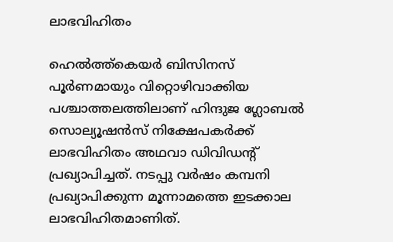ലാഭവിഹിതം

ഹെല്‍ത്ത്‌കെയര്‍ ബിസിനസ് പൂര്‍ണമായും വിറ്റൊഴിവാക്കിയ പശ്ചാത്തലത്തിലാണ് ഹിന്ദുജ ഗ്ലോബല്‍ സൊല്യൂഷന്‍സ് നിക്ഷേപകര്‍ക്ക് ലാഭവിഹിതം അഥവാ ഡിവിഡന്റ് പ്രഖ്യാപിച്ചത്. നടപ്പു വര്‍ഷം കമ്പനി പ്രഖ്യാപിക്കുന്ന മൂന്നാമത്തെ ഇടക്കാല ലാഭവിഹിതമാണിത്.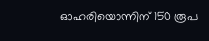ഓഹരിയൊന്നിന് 150 രൂപ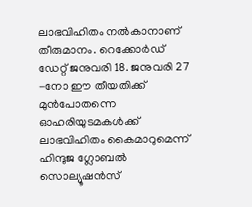ലാഭവിഹിതം നല്‍കാനാണ് തീരുമാനം. റെക്കോര്‍ഡ് ഡേറ്റ് ജനുവരി 18. ജനുവരി 27 -നോ ഈ തീയതിക്ക് മുന്‍പോതന്നെ ഓഹരിയുടമകള്‍ക്ക് ലാഭവിഹിതം കൈമാറുമെന്ന് ഹിന്ദുജ ഗ്ലോബല്‍ സൊല്യൂഷന്‍സ്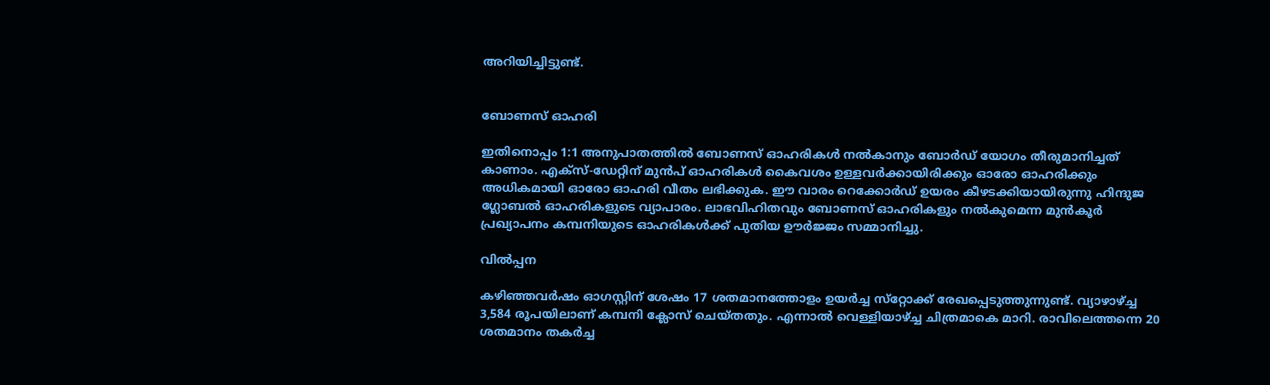അറിയിച്ചിട്ടുണ്ട്.


ബോണസ് ഓഹരി

ഇതിനൊപ്പം 1:1 അനുപാതത്തില്‍ ബോണസ് ഓഹരികള്‍ നല്‍കാനും ബോര്‍ഡ് യോഗം തീരുമാനിച്ചത് കാണാം. എക്‌സ്-ഡേറ്റിന് മുന്‍പ് ഓഹരികള്‍ കൈവശം ഉള്ളവര്‍ക്കായിരിക്കും ഓരോ ഓഹരിക്കും അധികമായി ഓരോ ഓഹരി വീതം ലഭിക്കുക. ഈ വാരം റെക്കോര്‍ഡ് ഉയരം കീഴടക്കിയായിരുന്നു ഹിന്ദുജ ഗ്ലോബല്‍ ഓഹരികളുടെ വ്യാപാരം. ലാഭവിഹിതവും ബോണസ് ഓഹരികളും നല്‍കുമെന്ന മുന്‍കൂര്‍ പ്രഖ്യാപനം കമ്പനിയുടെ ഓഹരികള്‍ക്ക് പുതിയ ഊര്‍ജ്ജം സമ്മാനിച്ചു.

വിൽപ്പന

കഴിഞ്ഞവര്‍ഷം ഓഗസ്റ്റിന് ശേഷം 17 ശതമാനത്തോളം ഉയര്‍ച്ച സ്‌റ്റോക്ക് രേഖപ്പെടുത്തുന്നുണ്ട്. വ്യാഴാഴ്ച്ച 3,584 രൂപയിലാണ് കമ്പനി ക്ലോസ് ചെയ്തതും. എന്നാല്‍ വെള്ളിയാഴ്ച്ച ചിത്രമാകെ മാറി. രാവിലെത്തന്നെ 20 ശതമാനം തകര്‍ച്ച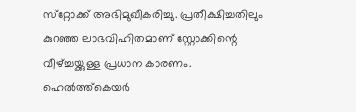സ്‌റ്റോക്ക് അഭിമുഖീകരിച്ചു. പ്രതീക്ഷിച്ചതിലും കുറഞ്ഞ ലാഭവിഹിതമാണ് സ്റ്റോക്കിന്റെ വീഴ്ച്ചയ്ക്കുള്ള പ്രധാന കാരണം. ഹെല്‍ത്ത്‌കെയര്‍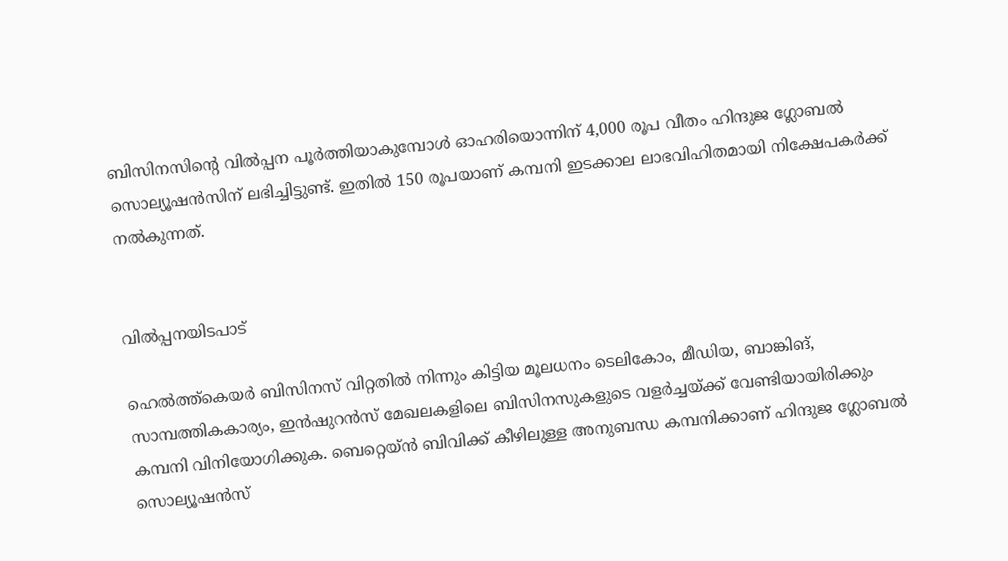ബിസിനസിന്റെ വില്‍പ്പന പൂര്‍ത്തിയാകുമ്പോള്‍ ഓഹരിയൊന്നിന് 4,000 രൂപ വീതം ഹിന്ദുജ ഗ്ലോബല്‍ സൊല്യൂഷന്‍സിന് ലഭിച്ചിട്ടുണ്ട്. ഇതില്‍ 150 രൂപയാണ് കമ്പനി ഇടക്കാല ലാഭവിഹിതമായി നിക്ഷേപകര്‍ക്ക് നല്‍കുന്നത്.


വിൽപ്പനയിടപാട്

ഹെല്‍ത്ത്‌കെയര്‍ ബിസിനസ് വിറ്റതില്‍ നിന്നും കിട്ടിയ മൂലധനം ടെലികോം, മീഡിയ, ബാങ്കിങ്, സാമ്പത്തികകാര്യം, ഇന്‍ഷുറന്‍സ് മേഖലകളിലെ ബിസിനസുകളുടെ വളര്‍ച്ചയ്ക്ക് വേണ്ടിയായിരിക്കും കമ്പനി വിനിയോഗിക്കുക. ബെറ്റെയ്ന്‍ ബിവിക്ക് കീഴിലുള്ള അനുബന്ധ കമ്പനിക്കാണ് ഹിന്ദുജ ഗ്ലോബല്‍ സൊല്യൂഷന്‍സ്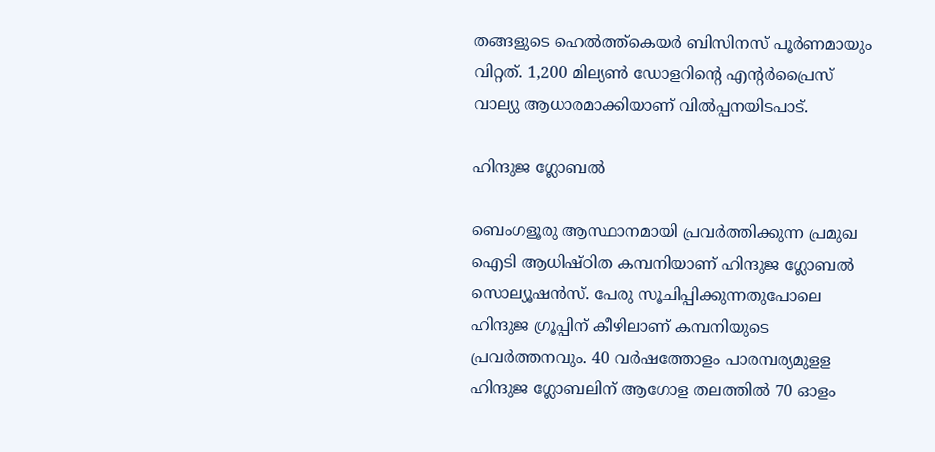തങ്ങളുടെ ഹെല്‍ത്ത്‌കെയര്‍ ബിസിനസ് പൂര്‍ണമായും വിറ്റത്. 1,200 മില്യണ്‍ ഡോളറിന്റെ എന്റര്‍പ്രൈസ് വാല്യു ആധാരമാക്കിയാണ് വില്‍പ്പനയിടപാട്.

ഹിന്ദുജ ഗ്ലോബൽ

ബെംഗളൂരു ആസ്ഥാനമായി പ്രവര്‍ത്തിക്കുന്ന പ്രമുഖ ഐടി ആധിഷ്ഠിത കമ്പനിയാണ് ഹിന്ദുജ ഗ്ലോബല്‍ സൊല്യൂഷന്‍സ്. പേരു സൂചിപ്പിക്കുന്നതുപോലെ ഹിന്ദുജ ഗ്രൂപ്പിന് കീഴിലാണ് കമ്പനിയുടെ പ്രവര്‍ത്തനവും. 40 വര്‍ഷത്തോളം പാരമ്പര്യമുളള ഹിന്ദുജ ഗ്ലോബലിന് ആഗോള തലത്തില്‍ 70 ഓളം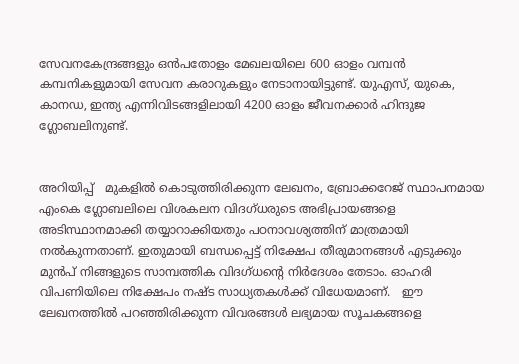സേവനകേന്ദ്രങ്ങളും ഒന്‍പതോളം മേഖലയിലെ 600 ഓളം വമ്പന്‍ കമ്പനികളുമായി സേവന കരാറുകളും നേടാനായിട്ടുണ്ട്. യുഎസ്, യുകെ, കാനഡ, ഇന്ത്യ എന്നിവിടങ്ങളിലായി 4200 ഓളം ജീവനക്കാര്‍ ഹിന്ദുജ ഗ്ലോബലിനുണ്ട്.


അറിയിപ്പ്   മുകളില്‍ കൊടുത്തിരിക്കുന്ന ലേഖനം, ബ്രോക്കറേജ് സ്ഥാപനമായ എംകെ ഗ്ലോബലിലെ വിശകലന വിദഗ്ധരുടെ അഭിപ്രായങ്ങളെ അടിസ്ഥാനമാക്കി തയ്യാറാക്കിയതും പഠനാവശ്യത്തിന് മാത്രമായി നല്‍കുന്നതാണ്. ഇതുമായി ബന്ധപ്പെട്ട് നിക്ഷേപ തീരുമാനങ്ങള്‍ എടുക്കും മുന്‍പ് നിങ്ങളുടെ സാമ്പത്തിക വിദഗ്ധന്റെ നിര്‍ദേശം തേടാം. ഓഹരി വിപണിയിലെ നിക്ഷേപം നഷ്ട സാധ്യതകള്‍ക്ക് വിധേയമാണ്.   ഈ ലേഖനത്തില്‍ പറഞ്ഞിരിക്കുന്ന വിവരങ്ങള്‍ ലഭ്യമായ സൂചകങ്ങളെ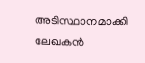അടിസ്ഥാനമാക്കി ലേഖകന്‍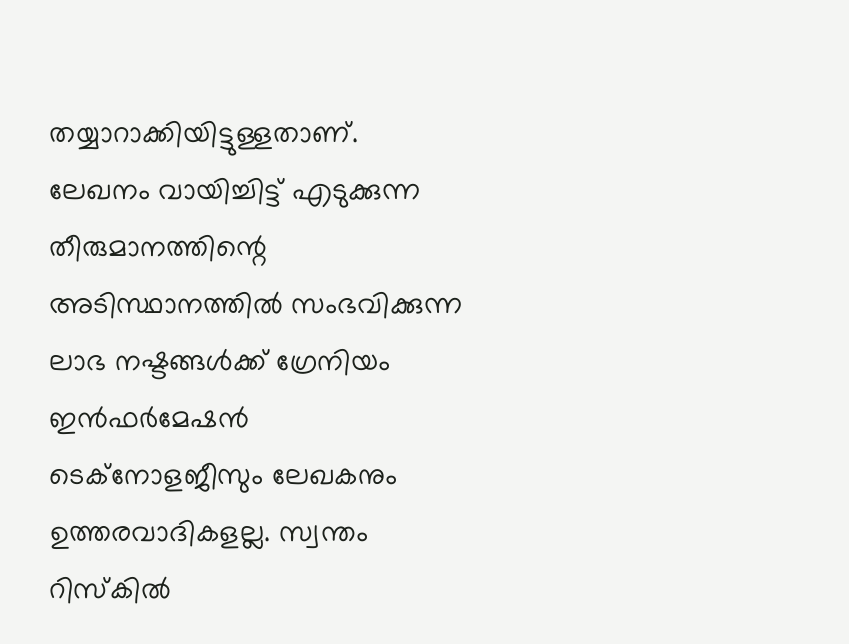തയ്യാറാക്കിയിട്ടുള്ളതാണ്. ലേഖനം വായിച്ചിട്ട് എടുക്കുന്ന തീരുമാനത്തിന്റെ അടിസ്ഥാനത്തില്‍ സംഭവിക്കുന്ന ലാഭ നഷ്ടങ്ങള്‍ക്ക് ഗ്രേനിയം ഇന്‍ഫര്‍മേഷന്‍ ടെക്‌നോളജീസും ലേഖകനും ഉത്തരവാദികളല്ല. സ്വന്തം റിസ്‌കില്‍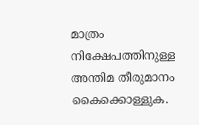മാത്രം നിക്ഷേപത്തിനുള്ള അന്തിമ തീരുമാനം കൈക്കൊള്ളുക.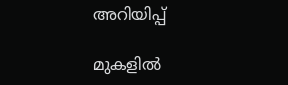അറിയിപ്പ്

മുകളില്‍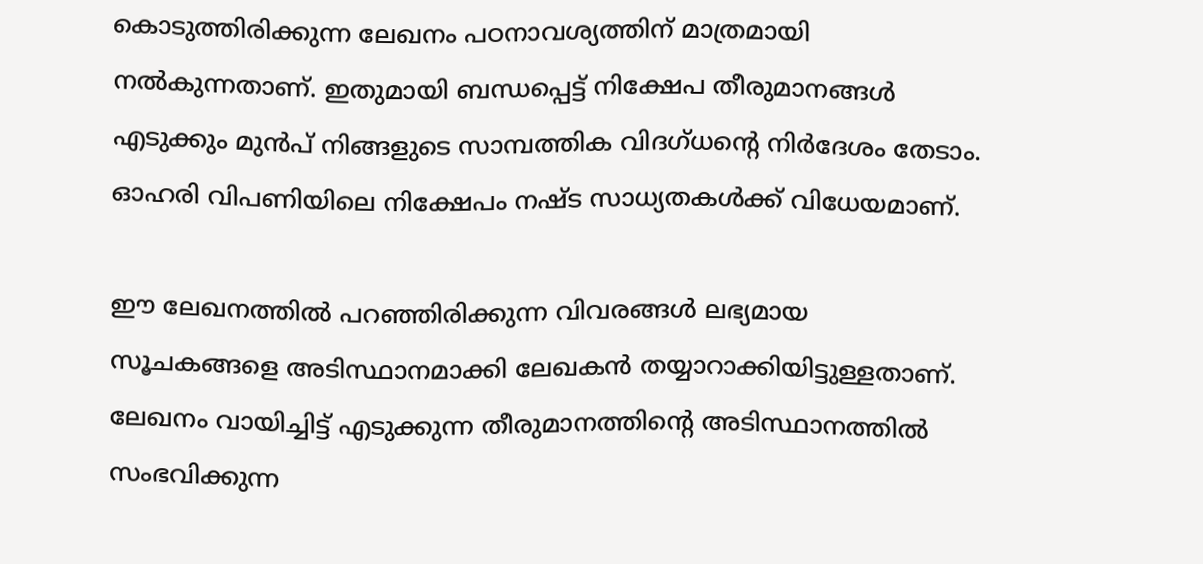കൊടുത്തിരിക്കുന്ന ലേഖനം പഠനാവശ്യത്തിന് മാത്രമായി നല്‍കുന്നതാണ്. ഇതുമായി ബന്ധപ്പെട്ട് നിക്ഷേപ തീരുമാനങ്ങള്‍ എടുക്കും മുന്‍പ് നിങ്ങളുടെ സാമ്പത്തിക വിദഗ്ധന്റെ നിര്‍ദേശം തേടാം. ഓഹരി വിപണിയിലെ നിക്ഷേപം നഷ്ട സാധ്യതകള്‍ക്ക് വിധേയമാണ്.

ഈ ലേഖനത്തില്‍ പറഞ്ഞിരിക്കുന്ന വിവരങ്ങള്‍ ലഭ്യമായ സൂചകങ്ങളെ അടിസ്ഥാനമാക്കി ലേഖകന്‍ തയ്യാറാക്കിയിട്ടുള്ളതാണ്. ലേഖനം വായിച്ചിട്ട് എടുക്കുന്ന തീരുമാനത്തിന്റെ അടിസ്ഥാനത്തില്‍ സംഭവിക്കുന്ന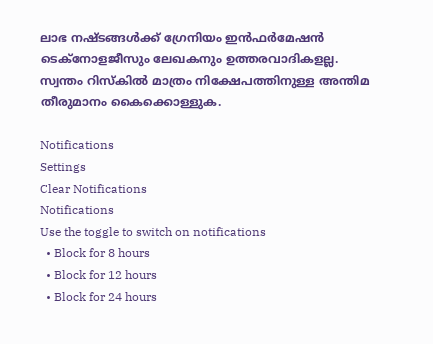ലാഭ നഷ്ടങ്ങള്‍ക്ക് ഗ്രേനിയം ഇന്‍ഫര്‍മേഷന്‍ ടെക്‌നോളജീസും ലേഖകനും ഉത്തരവാദികളല്ല. സ്വന്തം റിസ്‌കില്‍ മാത്രം നിക്ഷേപത്തിനുള്ള അന്തിമ തീരുമാനം കൈക്കൊള്ളുക.

Notifications
Settings
Clear Notifications
Notifications
Use the toggle to switch on notifications
  • Block for 8 hours
  • Block for 12 hours
  • Block for 24 hours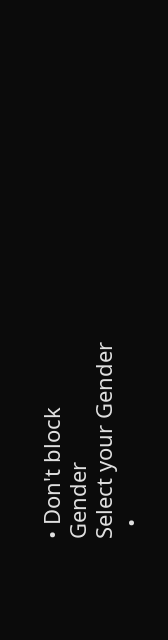• Don't block
Gender
Select your Gender
  •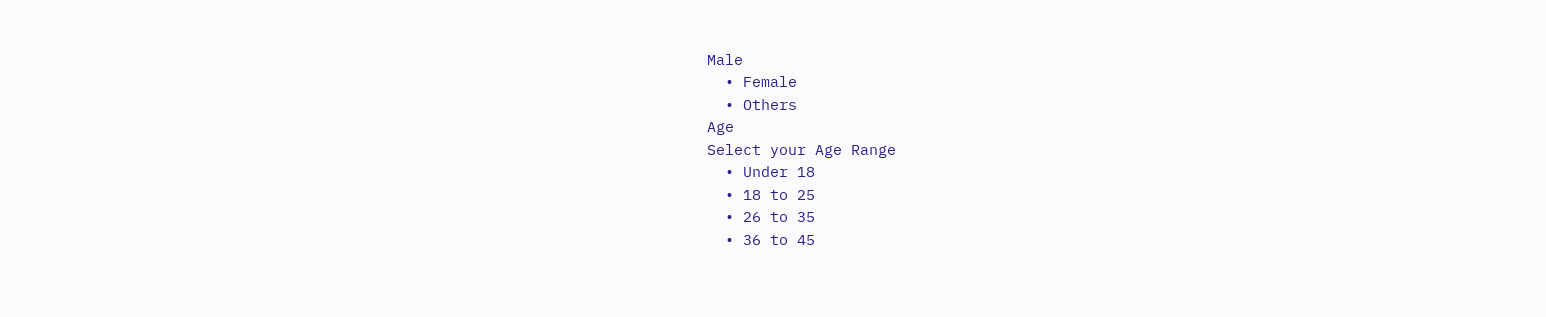Male
  • Female
  • Others
Age
Select your Age Range
  • Under 18
  • 18 to 25
  • 26 to 35
  • 36 to 45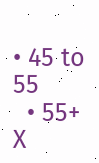• 45 to 55
  • 55+
X